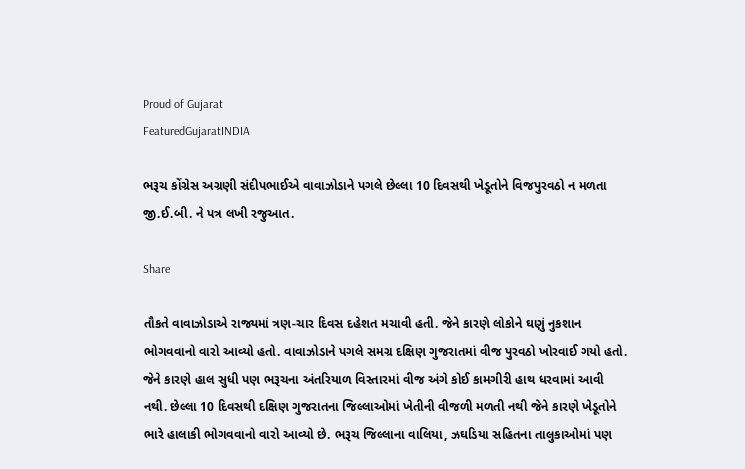Proud of Gujarat
FeaturedGujaratINDIA

ભરૂચ કોંગ્રેસ અગ્રણી સંદીપભાઈએ વાવાઝોડાને પગલે છેલ્લા 10 દિવસથી ખેડૂતોને વિજપુરવઠો ન મળતા જી.ઈ.બી. ને પત્ર લખી રજુઆત.

Share

તૌકતે વાવાઝોડાએ રાજ્યમાં ત્રણ-ચાર દિવસ દહેશત મચાવી હતી. જેને કારણે લોકોને ઘણું નુકશાન ભોગવવાનો વારો આવ્યો હતો. વાવાઝોડાને પગલે સમગ્ર દક્ષિણ ગુજરાતમાં વીજ પુરવઠો ખોરવાઈ ગયો હતો. જેને કારણે હાલ સુધી પણ ભરૂચના અંતરિયાળ વિસ્તારમાં વીજ અંગે કોઈ કામગીરી હાથ ધરવામાં આવી નથી. છેલ્લા 10 દિવસથી દક્ષિણ ગુજરાતના જિલ્લાઓમાં ખેતીની વીજળી મળતી નથી જેને કારણે ખેડૂતોને ભારે હાલાકી ભોગવવાનો વારો આવ્યો છે. ભરૂચ જિલ્લાના વાલિયા, ઝઘડિયા સહિતના તાલુકાઓમાં પણ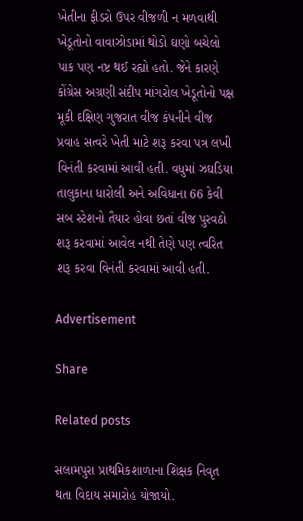ખેતીના ફીડરો ઉપર વીજળી ન મળવાથી ખેડૂતોનો વાવાઝોડામાં થોડો ઘણો બચેલો પાક પણ નષ્ટ થઈ રહ્યો હતો. જેને કારણે કોંગ્રેસ અગ્રણી સંદીપ માંગરોલ ખેડૂતોનો પક્ષ મૂકી દક્ષિણ ગુજરાત વીજ કંપનીને વીજ પ્રવાહ સત્વરે ખેતી માટે શરૂ કરવા પત્ર લખી વિનંતી કરવામાં આવી હતી. વધુમાં ઝઘડિયા તાલુકાના ધારોલી અને અવિધાના 66 કેવી સબ સ્ટેશનો તૈયાર હોવા છતાં વીજ પુરવઠો શરૂ કરવામાં આવેલ નથી તેણે પણ ત્વરિત શરૂ કરવા વિનંતી કરવામાં આવી હતી.

Advertisement

Share

Related posts

સલામપુરા પ્રાથમિકશાળાના શિક્ષક નિવૃત થતા વિદાય સમારોહ યોજાયો.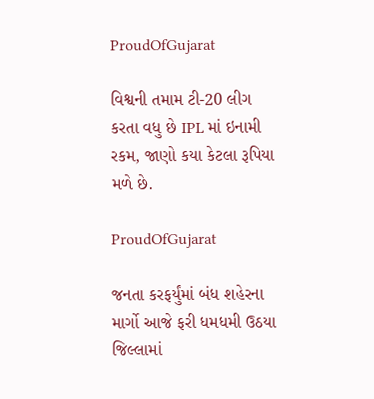ProudOfGujarat

વિશ્વની તમામ ટી-20 લીગ કરતા વધુ છે IPL માં ઇનામી રકમ, જાણો કયા કેટલા રૂપિયા મળે છે.

ProudOfGujarat

જનતા કરફર્યુંમાં બંધ શહેરના માર્ગો આજે ફરી ધમધમી ઉઠયા જિલ્લામાં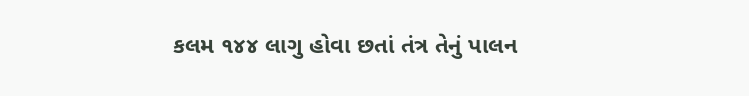કલમ ૧૪૪ લાગુ હોવા છતાં તંત્ર તેનું પાલન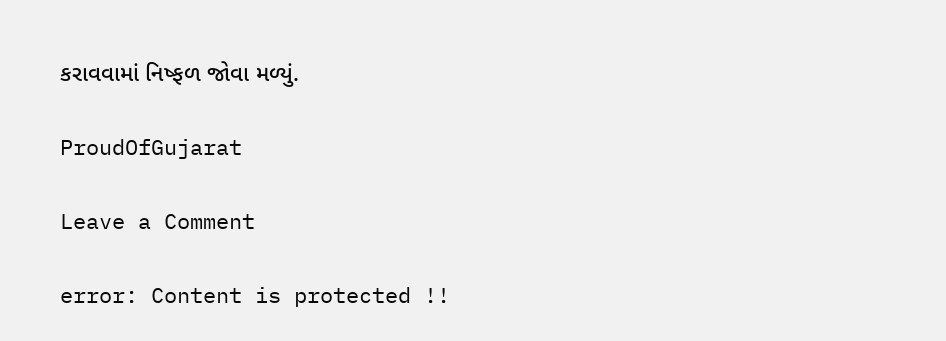કરાવવામાં નિષ્ફળ જોવા મળ્યું.

ProudOfGujarat

Leave a Comment

error: Content is protected !!